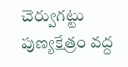చెర్వుగట్టు పుణ్యక్షేత్రం వద్ద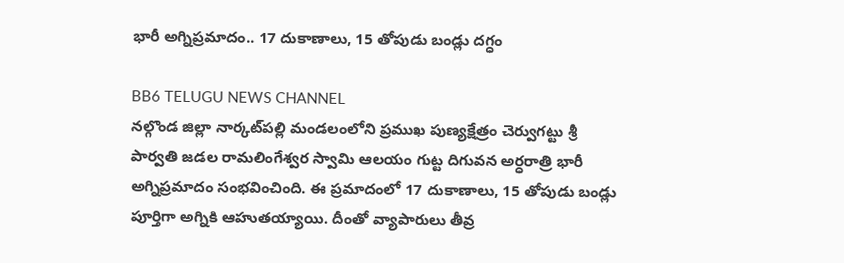భారీ అగ్నిప్రమాదం.. 17 దుకాణాలు, 15 తోపుడు బండ్లు దగ్ధం

BB6 TELUGU NEWS CHANNEL
నల్గొండ జిల్లా నార్కట్‌పల్లి మండలంలోని ప్రముఖ పుణ్యక్షేత్రం చెర్వుగట్టు శ్రీ పార్వతి జడల రామలింగేశ్వర స్వామి ఆలయం గుట్ట దిగువన అర్ధరాత్రి భారీ అగ్నిప్రమాదం సంభవించింది. ఈ ప్రమాదంలో 17 దుకాణాలు, 15 తోపుడు బండ్లు పూర్తిగా అగ్నికి ఆహుతయ్యాయి. దీంతో వ్యాపారులు తీవ్ర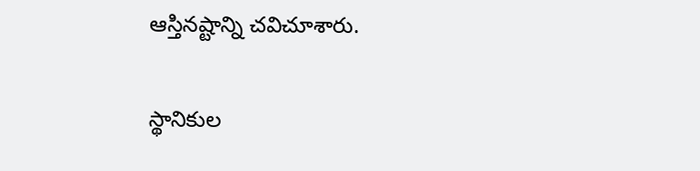ఆస్తినష్టాన్ని చవిచూశారు.

స్థానికుల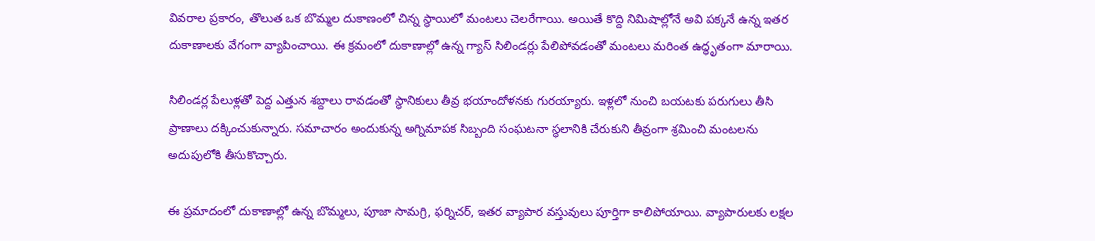వివరాల ప్రకారం, తొలుత ఒక బొమ్మల దుకాణంలో చిన్న స్థాయిలో మంటలు చెలరేగాయి. అయితే కొద్ది నిమిషాల్లోనే అవి పక్కనే ఉన్న ఇతర దుకాణాలకు వేగంగా వ్యాపించాయి. ఈ క్రమంలో దుకాణాల్లో ఉన్న గ్యాస్ సిలిండర్లు పేలిపోవడంతో మంటలు మరింత ఉద్ధృతంగా మారాయి.

సిలిండర్ల పేలుళ్లతో పెద్ద ఎత్తున శబ్దాలు రావడంతో స్థానికులు తీవ్ర భయాందోళనకు గురయ్యారు. ఇళ్లలో నుంచి బయటకు పరుగులు తీసి ప్రాణాలు దక్కించుకున్నారు. సమాచారం అందుకున్న అగ్నిమాపక సిబ్బంది సంఘటనా స్థలానికి చేరుకుని తీవ్రంగా శ్రమించి మంటలను అదుపులోకి తీసుకొచ్చారు.

ఈ ప్రమాదంలో దుకాణాల్లో ఉన్న బొమ్మలు, పూజా సామగ్రి, ఫర్నిచర్, ఇతర వ్యాపార వస్తువులు పూర్తిగా కాలిపోయాయి. వ్యాపారులకు లక్షల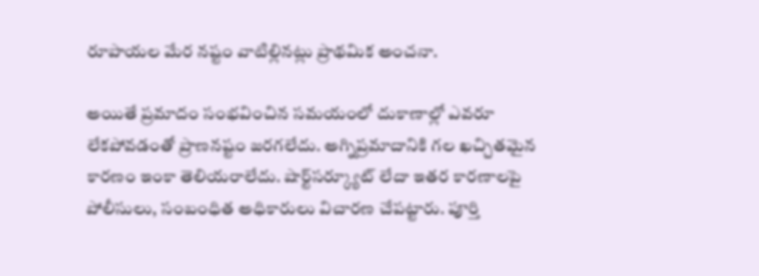రూపాయల మేర నష్టం వాటిల్లినట్లు ప్రాథమిక అంచనా.

అయితే ప్రమాదం సంభవించిన సమయంలో దుకాణాల్లో ఎవరూ లేకపోవడంతో ప్రాణనష్టం జరగలేదు. అగ్నిప్రమాదానికి గల ఖచ్చితమైన కారణం ఇంకా తెలియరాలేదు. షార్ట్‌సర్క్యూట్ లేదా ఇతర కారణాలపై పోలీసులు, సంబంధిత అధికారులు విచారణ చేపట్టారు. పూర్తి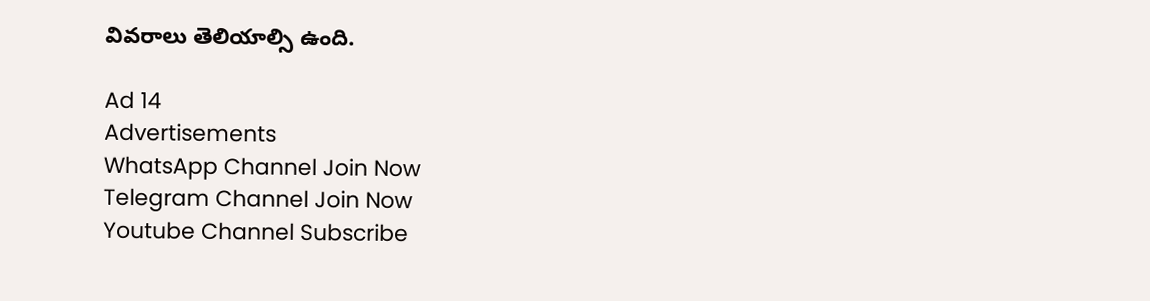వివరాలు తెలియాల్సి ఉంది.

Ad 14
Advertisements
WhatsApp Channel Join Now
Telegram Channel Join Now
Youtube Channel Subscribe